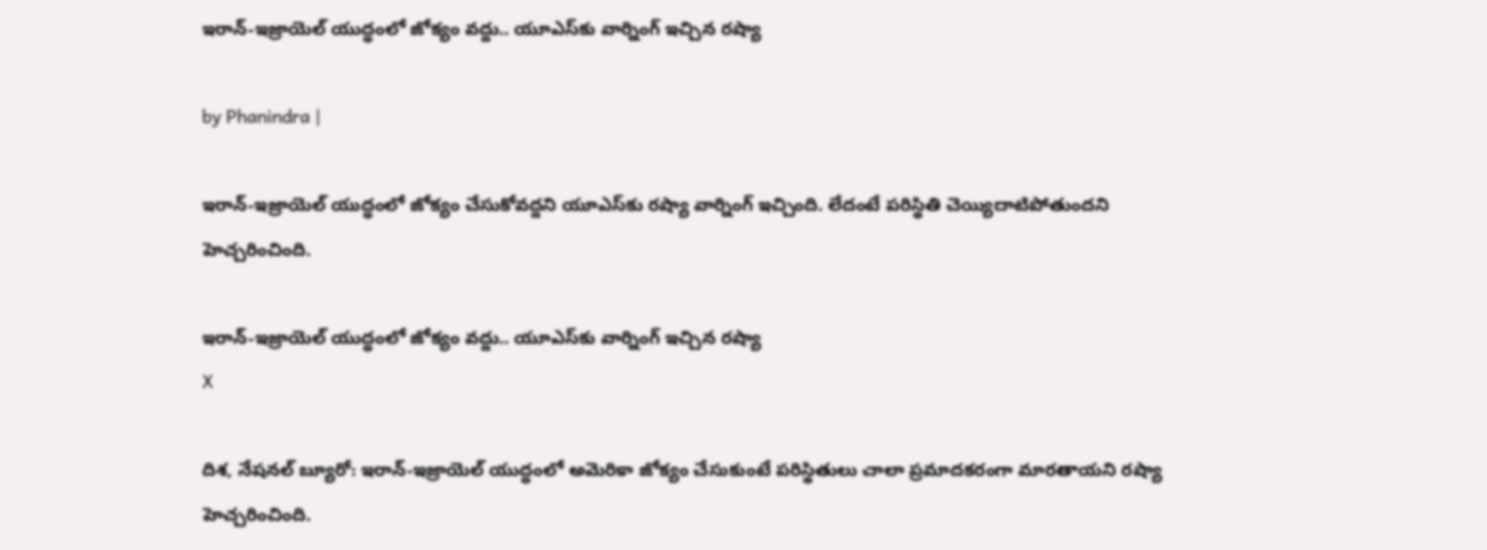ఇరాన్-ఇజ్రాయెల్ యుద్ధంలో జోక్యం వద్దు.. యూఎస్‌కు వార్నింగ్ ఇచ్చిన రష్యా

by Phanindra |

ఇరాన్-ఇజ్రాయెల్ యుద్ధంలో జోక్యం చేసుకోవద్దని యూఎస్‌కు రష్యా వార్నింగ్ ఇచ్చింది. లేదంటే పరిస్థితి చెయ్యిదాటిపోతుందని హెచ్చరించింది.

ఇరాన్-ఇజ్రాయెల్ యుద్ధంలో జోక్యం వద్దు.. యూఎస్‌కు వార్నింగ్ ఇచ్చిన రష్యా
X

దిశ, నేషనల్ బ్యూరో: ఇరాన్-ఇజ్రాయెల్ యుద్ధంలో అమెరికా జోక్యం చేసుకుంటే పరిస్థితులు చాలా ప్రమాదకరంగా మారతాయని రష్యా హెచ్చరించింది.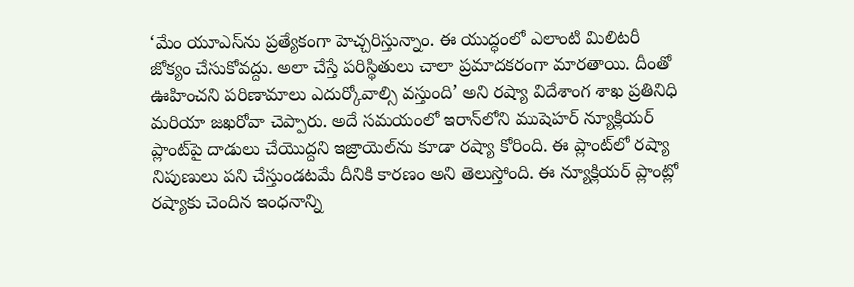‘మేం యూఎస్‌ను ప్రత్యేకంగా హెచ్చరిస్తున్నాం. ఈ యుద్ధంలో ఎలాంటి మిలిటరీ జోక్యం చేసుకోవద్దు. అలా చేస్తే పరిస్థితులు చాలా ప్రమాదకరంగా మారతాయి. దీంతో ఊహించని పరిణామాలు ఎదుర్కోవాల్సి వస్తుంది’ అని రష్యా విదేశాంగ శాఖ ప్రతినిధి మరియా జఖరోవా చెప్పారు. అదే సమయంలో ఇరాన్‌లోని ముషెహర్ న్యూక్లియర్ ప్లాంట్‌పై దాడులు చేయొద్దని ఇజ్రాయెల్‌ను కూడా రష్యా కోరింది. ఈ ప్లాంట్‌లో రష్యా నిపుణులు పని చేస్తుండటమే దీనికి కారణం అని తెలుస్తోంది. ఈ న్యూక్లియర్ ప్లాంట్లో రష్యాకు చెందిన ఇంధనాన్ని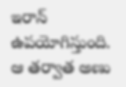ఇరాన్ ఉపయోగిస్తుంది. ఆ తర్వాత అణు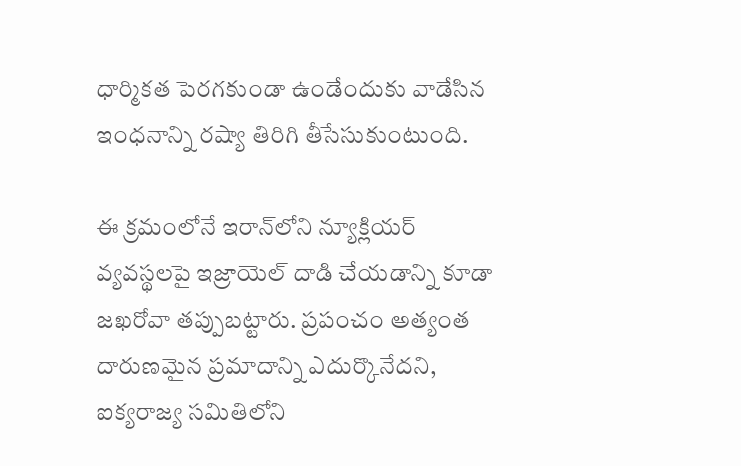ధార్మికత పెరగకుండా ఉండేందుకు వాడేసిన ఇంధనాన్ని రష్యా తిరిగి తీసేసుకుంటుంది.

ఈ క్రమంలోనే ఇరాన్‌లోని న్యూక్లియర్ వ్యవస్థలపై ఇజ్రాయెల్ దాడి చేయడాన్ని కూడా జఖరోవా తప్పుబట్టారు. ప్రపంచం అత్యంత దారుణమైన ప్రమాదాన్ని ఎదుర్కొనేదని, ఐక్యరాజ్య సమితిలోని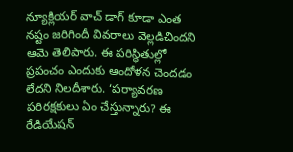న్యూక్లియర్ వాచ్ డాగ్ కూడా ఎంత నష్టం జరిగిందీ వివరాలు వెల్లడిచిందని ఆమె తెలిపారు. ఈ పరిస్థితుల్లో ప్రపంచం ఎందుకు ఆందోళన చెందడం లేదని నిలదీశారు. ‘పర్యావరణ పరిరక్షకులు ఏం చేస్తున్నారు? ఈ రేడియేషన్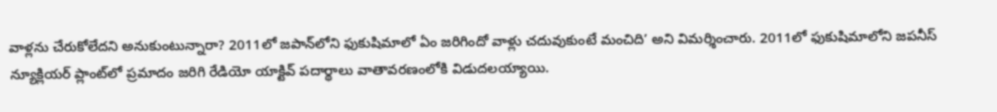వాళ్లను చేరుకోలేదని అనుకుంటున్నారా? 2011లో జపాన్‌లోని ఫుకుషిమాలో ఏం జరిగిందో వాళ్లు చదువుకుంటే మంచిది’ అని విమర్శించారు. 2011లో ఫుకుషిమాలోని జపనీస్ న్యూక్లియర్ ప్లాంట్‌లో ప్రమాదం జరిగి రేడియో యాక్టివ్ పదార్థాలు వాతావరణంలోకి విడుదలయ్యాయి.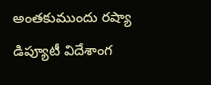అంతకుముందు రష్యా డిప్యూటీ విదేశాంగ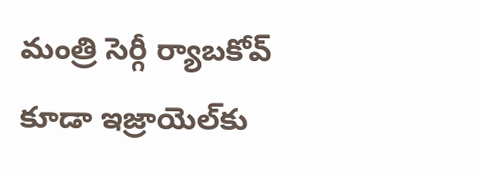మంత్రి సెర్గీ ర్యాబకోవ్ కూడా ఇజ్రాయెల్‌కు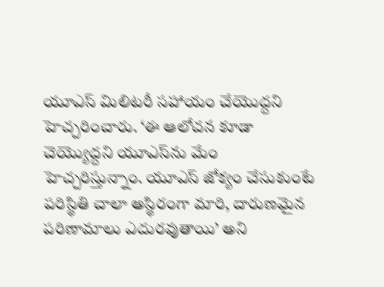యూఎస్‌ మిలిటరీ సహాయం చేయొద్దని హెచ్చరించారు. ‘ఈ ఆలోచన కూడా చెయ్యొద్దని యూఎస్‌ను మేం హెచ్చరిస్తున్నాం. యూఎస్ జోక్యం చేసుకుంటే పరిస్థితి చాలా అస్థిరంగా మారి, దారుణమైన పరిణామాలు ఎదురవుతాయి’ అని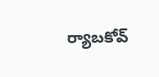ర్యాబకోవ్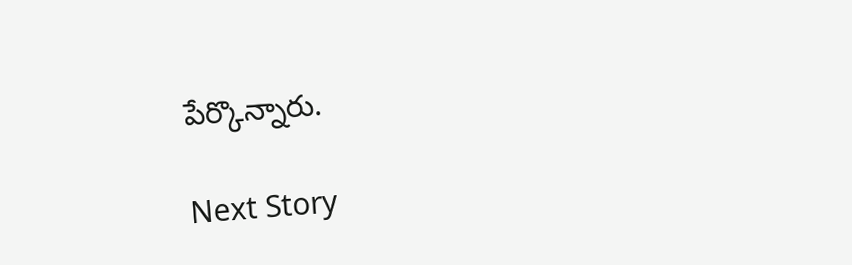పేర్కొన్నారు.

Next Story